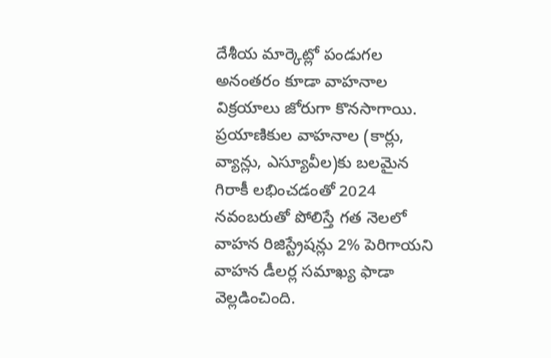దేశీయ మార్కెట్లో పండుగల అనంతరం కూడా వాహనాల విక్రయాలు జోరుగా కొనసాగాయి. ప్రయాణికుల వాహనాల (కార్లు, వ్యాన్లు, ఎస్యూవీల)కు బలమైన గిరాకీ లభించడంతో 2024 నవంబరుతో పోలిస్తే గత నెలలో వాహన రిజిస్ట్రేషన్లు 2% పెరిగాయని వాహన డీలర్ల సమాఖ్య ఫాడా వెల్లడించింది.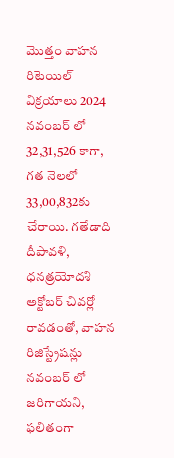మొత్తం వాహన రిటెయిల్ విక్రయాలు 2024 నవంబర్ లో 32,31,526 కాగా, గత నెలలో 33,00,832కు చేరాయి. గతేడాది దీపావళి, ధనత్రయోదశి అక్టోబర్ చివర్లో రావడంతో, వాహన రిజిస్ట్రేషన్లు నవంబర్ లో జరిగాయని, ఫలితంగా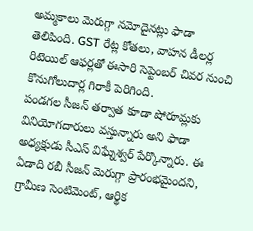అమ్మకాలు మెరుగ్గా నమోదైనట్లు ఫాడా తెలిపింది. GST రేట్ల కోతలు, వాహన డీలర్ల రిటెయిల్ ఆఫర్లతో ఈసారి సెప్టెంబర్ చివర నుంచి కొనుగోలుదార్ల గిరాకీ పెరిగింది.
పండగల సీజన్ తర్వాత కూడా షోరూమ్లకు వినియోగదారులు వస్తున్నారు అని ఫాడా అధ్యక్షుడు సీఎస్ విఘ్నేశ్వర్ పేర్కొన్నారు. ఈ ఏడాది రబీ సీజన్ మెరుగ్గా ప్రారంభమైందని, గ్రామీణ సెంటిమెంట్, ఆర్థిక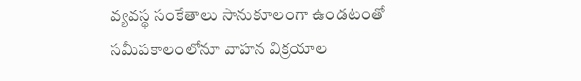వ్యవస్థ సంకేతాలు సానుకూలంగా ఉండటంతో సమీపకాలంలోనూ వాహన విక్రయాల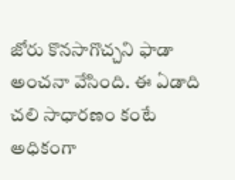జోరు కొనసాగొచ్చని ఫాడా అంచనా వేసింది. ఈ ఏడాది చలి సాధారణం కంటే అధికంగా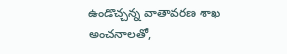ఉండొచ్చన్న వాతావరణ శాఖ అంచనాలతో,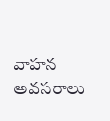వాహన అవసరాలు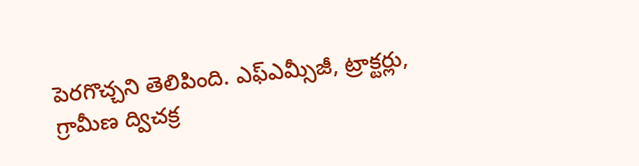పెరగొచ్చని తెలిపింది. ఎఫ్ఎమ్సీజీ, ట్రాక్టర్లు, గ్రామీణ ద్విచక్ర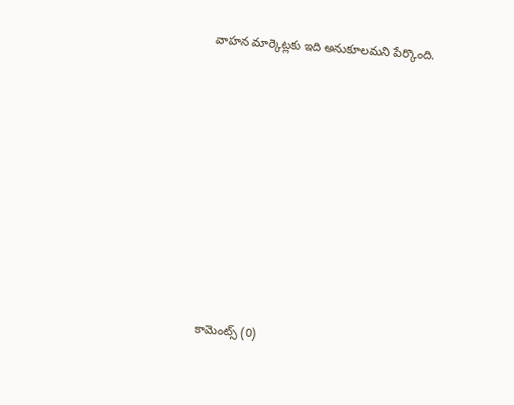వాహన మార్కెట్లకు ఇది అనుకూలమని పేర్కొంది.











కామెంట్స్ (0)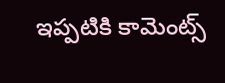ఇప్పటికి కామెంట్స్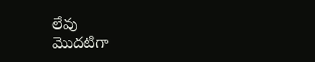లేవు
మొదటిగా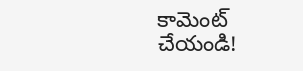కామెంట్ చేయండి!